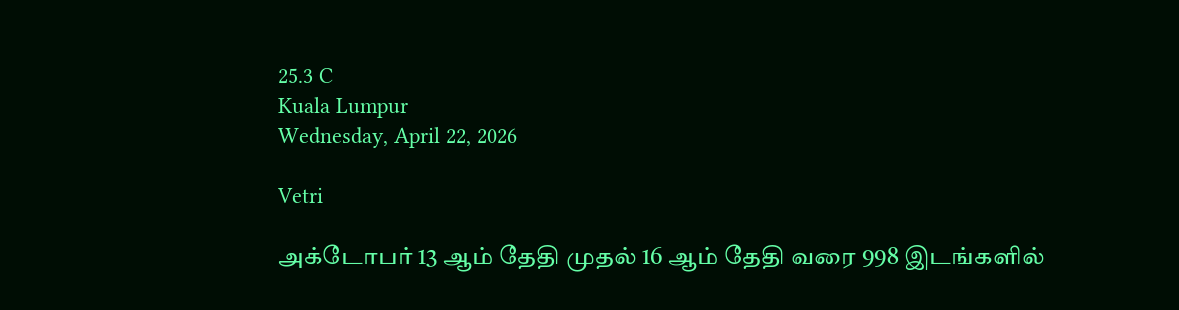25.3 C
Kuala Lumpur
Wednesday, April 22, 2026

Vetri

அக்டோபர் 13 ஆம் தேதி முதல் 16 ஆம் தேதி வரை 998 இடங்களில்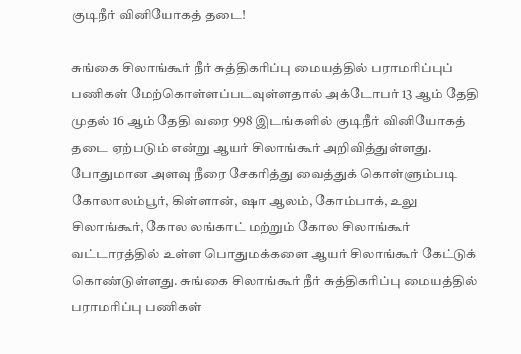குடிநீர் வினியோகத் தடை!

சுங்கை சிலாங்கூர் நீர் சுத்திகரிப்பு மையத்தில் பராமரிப்புப் பணிகள் மேற்கொள்ளப்படவுள்ளதால் அக்டோபர் 13 ஆம் தேதி முதல் 16 ஆம் தேதி வரை 998 இடங்களில் குடிநீர் வினியோகத் தடை ஏற்படும் என்று ஆயர் சிலாங்கூர் அறிவித்துள்ளது. போதுமான அளவு நீரை சேகரித்து வைத்துக் கொள்ளும்படி கோலாலம்பூர், கிள்ளான், ஷா ஆலம், கோம்பாக், உலு சிலாங்கூர், கோல லங்காட் மற்றும் கோல சிலாங்கூர் வட்டாரத்தில் உள்ள பொதுமக்களை ஆயர் சிலாங்கூர் கேட்டுக் கொண்டுள்ளது. சுங்கை சிலாங்கூர் நீர் சுத்திகரிப்பு மையத்தில் பராமரிப்பு பணிகள்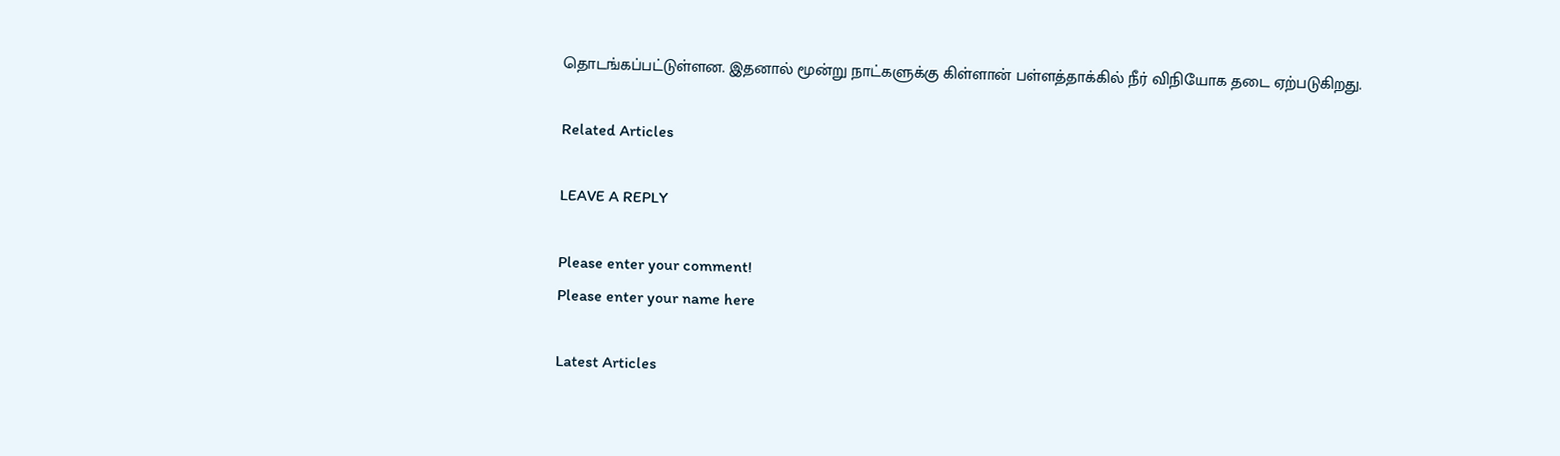தொடங்கப்பட்டுள்ளன. இதனால் மூன்று நாட்களுக்கு கிள்ளான் பள்ளத்தாக்கில் நீர் விநியோக தடை ஏற்படுகிறது.

Related Articles

LEAVE A REPLY

Please enter your comment!
Please enter your name here

Latest Articles